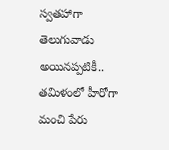స్వతహాగా తెలుగువాడు అయినప్పటికీ.. తమిళంలో హీరోగా మంచి పేరు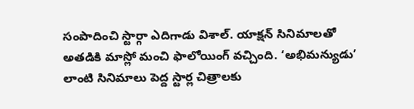సంపాదించి స్టార్గా ఎదిగాడు విశాల్. యాక్షన్ సినిమాలతో అతడికి మాస్లో మంచి ఫాలోయింగ్ వచ్చింది. ‘అభిమన్యుడు’ లాంటి సినిమాలు పెద్ద స్టార్ల చిత్రాలకు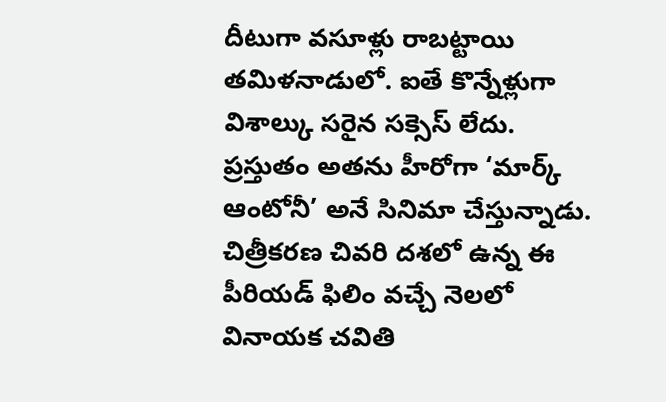దీటుగా వసూళ్లు రాబట్టాయి తమిళనాడులో. ఐతే కొన్నేళ్లుగా విశాల్కు సరైన సక్సెస్ లేదు. ప్రస్తుతం అతను హీరోగా ‘మార్క్ ఆంటోనీ’ అనే సినిమా చేస్తున్నాడు.
చిత్రీకరణ చివరి దశలో ఉన్న ఈ పీరియడ్ ఫిలిం వచ్చే నెలలో వినాయక చవితి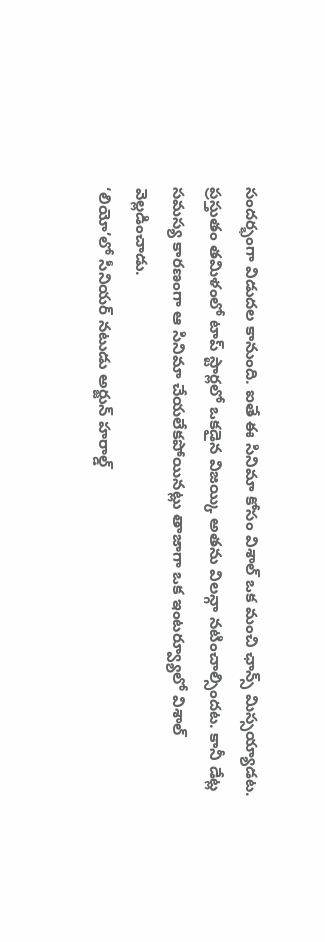సందర్భంగా విడుదల కానుంది. ఐతే ఈ సినిమా కోసం విశాల్ ఒక మంచి ఛాన్స్ మిస్సయ్యాడట. ప్రస్తుతం తమిళంలో టాప్ స్టార్లలో ఒకడైన విజయ్కి అతను విలన్గా నటించాల్సిందట. కానీ డేట్ల సమస్య కారణంగా ఆ సినిమా చేయలేకపోయినట్లు తాజాగా ఒక ఇంటర్వ్యూలో విశాల్ వెల్లడించాడు.
‘లియో’లో సీనియర్ నటుడు అర్జున్ హరాల్డ్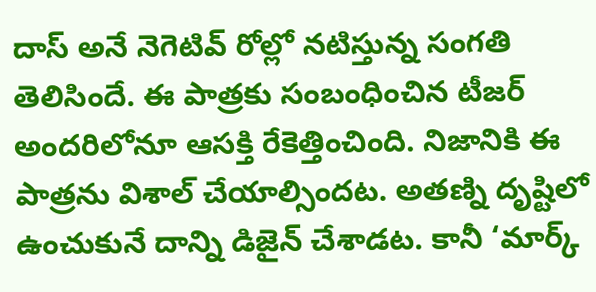దాస్ అనే నెగెటివ్ రోల్లో నటిస్తున్న సంగతి తెలిసిందే. ఈ పాత్రకు సంబంధించిన టీజర్ అందరిలోనూ ఆసక్తి రేకెత్తించింది. నిజానికి ఈ పాత్రను విశాల్ చేయాల్సిందట. అతణ్ని దృష్టిలో ఉంచుకునే దాన్ని డిజైన్ చేశాడట. కానీ ‘మార్క్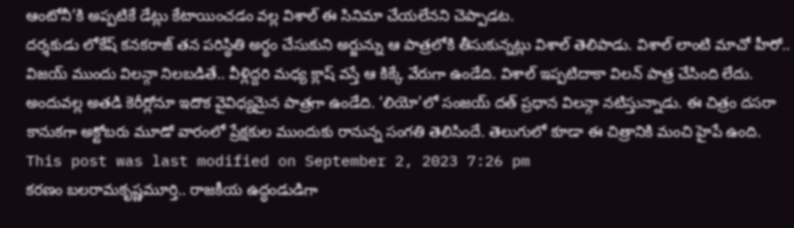ఆంటోనీ’కి అప్పటికే డేట్లు కేటాయించడం వల్ల విశాల్ ఈ సినిమా చేయలేనని చెప్పాడట.
దర్శకుడు లోకేష్ కనకరాజ్ తన పరిస్థితి అర్థం చేసుకుని అర్జున్ను ఆ పాత్రలోకి తీసుకున్నట్లు విశాల్ తెలిపాడు. విశాల్ లాంటి మాచో హీరో.. విజయ్ ముందు విలన్గా నిలబడితే.. వీళ్లిద్దరి మధ్య క్లాష్ వస్తే ఆ కిక్కే వేరుగా ఉండేది. విశాల్ ఇప్పటిదాకా విలన్ పాత్ర చేసింది లేదు. అందువల్ల అతడి కెరీర్లోనూ ఇదొక వైవిధ్యమైన పాత్రగా ఉండేది. ‘లియో’లో సంజయ్ దత్ ప్రధాన విలన్గా నటిస్తున్నాడు. ఈ చిత్రం దసరా కానుకగా అక్టోబరు మూడో వారంలో ప్రేక్షకుల ముందుకు రానున్న సంగతి తెలిసిందే. తెలుగులో కూడా ఈ చిత్రానికి మంచి హైపే ఉంది.
This post was last modified on September 2, 2023 7:26 pm
కరణం బలరామకృష్ణమూర్తి.. రాజకీయ ఉద్ధండుడిగా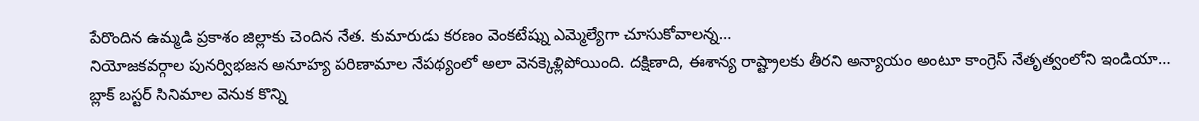పేరొందిన ఉమ్మడి ప్రకాశం జిల్లాకు చెందిన నేత. కుమారుడు కరణం వెంకటేష్ను ఎమ్మెల్యేగా చూసుకోవాలన్న…
నియోజకవర్గాల పునర్విభజన అనూహ్య పరిణామాల నేపథ్యంలో అలా వెనక్కెళ్లిపోయింది. దక్షిణాది, ఈశాన్య రాష్ట్రాలకు తీరని అన్యాయం అంటూ కాంగ్రెస్ నేతృత్వంలోని ఇండియా…
బ్లాక్ బస్టర్ సినిమాల వెనుక కొన్ని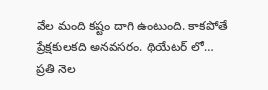వేల మంది కష్టం దాగి ఉంటుంది. కాకపోతే ప్రేక్షకులకది అనవసరం. థియేటర్ లో…
ప్రతి నెల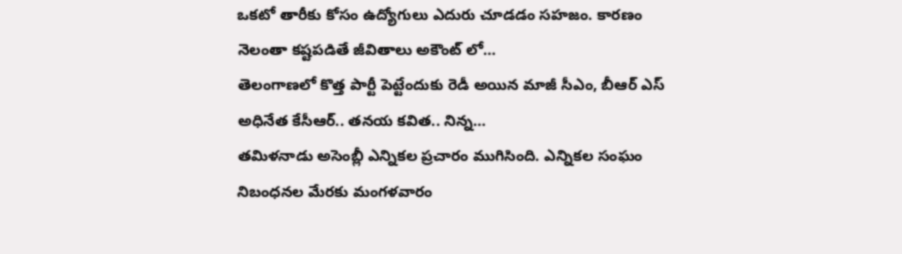ఒకటో తారీకు కోసం ఉద్యోగులు ఎదురు చూడడం సహజం. కారణం నెలంతా కష్టపడితే జీవితాలు అకౌంట్ లో…
తెలంగాణలో కొత్త పార్టీ పెట్టేందుకు రెడీ అయిన మాజీ సీఎం, బీఆర్ ఎస్ అధినేత కేసీఆర్.. తనయ కవిత.. నిన్న…
తమిళనాడు అసెంబ్లీ ఎన్నికల ప్రచారం ముగిసింది. ఎన్నికల సంఘం నిబంధనల మేరకు మంగళవారం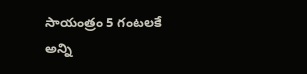సాయంత్రం 5 గంటలకే అన్ని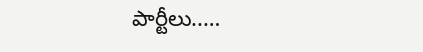పార్టీలు..…